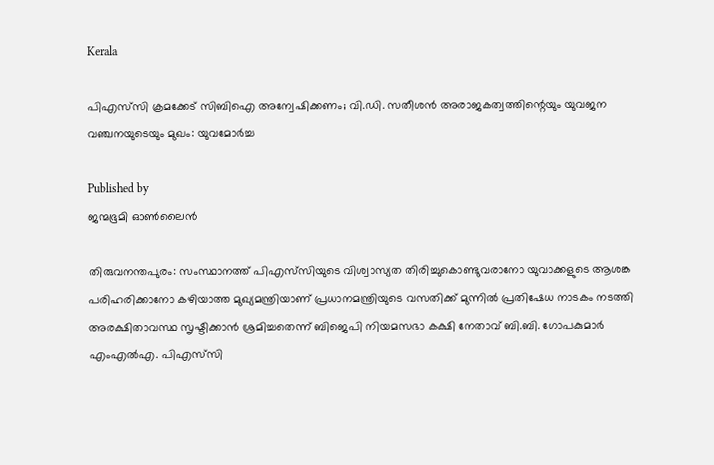Kerala

പിഎസ്‌സി ക്രമക്കേട് സിബിഐ അന്വേഷിക്കണം; വി.ഡി. സതീശന്‍ അരാജകത്വത്തിന്റെയും യുവജന വഞ്ചനയുടെയും മുഖം: യുവമോര്‍ച്ച

Published by
ജന്മഭൂമി ഓണ്‍ലൈന്‍

തിരുവനന്തപുരം: സംസ്ഥാനത്ത് പിഎസ്‌സിയുടെ വിശ്വാസ്യത തിരിച്ചുകൊണ്ടുവരാനോ യുവാക്കളുടെ ആശങ്ക പരിഹരിക്കാനോ കഴിയാത്ത മുഖ്യമന്ത്രിയാണ് പ്രധാനമന്ത്രിയുടെ വസതിക്ക് മുന്നില്‍ പ്രതിഷേധ നാടകം നടത്തി അരക്ഷിതാവസ്ഥ സൃഷ്ടിക്കാന്‍ ശ്രമിച്ചതെന്ന് ബിജെപി നിയമസഭാ കക്ഷി നേതാവ് ബി.ബി. ഗോപകുമാര്‍ എംഎല്‍എ. പിഎസ്‌സി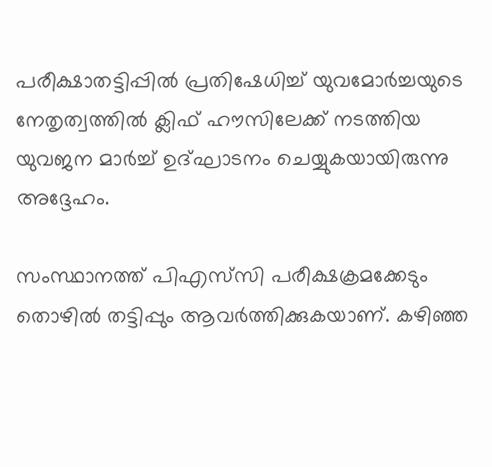പരീക്ഷാതട്ടിപ്പില്‍ പ്രതിഷേധിച്ച് യുവമോര്‍ച്ചയുടെ നേതൃത്വത്തില്‍ ക്ലിഫ് ഹൗസിലേക്ക് നടത്തിയ യുവജന മാര്‍ച്ച് ഉദ്ഘാടനം ചെയ്യുകയായിരുന്നു അദ്ദേഹം.

സംസ്ഥാനത്ത് പിഎസ്‌സി പരീക്ഷക്രമക്കേടും തൊഴില്‍ തട്ടിപ്പും ആവര്‍ത്തിക്കുകയാണ്. കഴിഞ്ഞ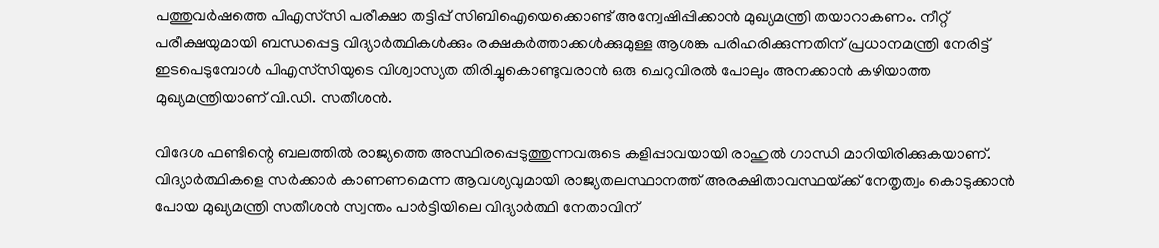പത്തുവര്‍ഷത്തെ പിഎസ്‌സി പരീക്ഷാ തട്ടിപ്പ് സിബിഐയെക്കൊണ്ട് അന്വേഷിപ്പിക്കാന്‍ മുഖ്യമന്ത്രി തയാറാകണം. നീറ്റ് പരീക്ഷയുമായി ബന്ധപ്പെട്ട വിദ്യാര്‍ത്ഥികള്‍ക്കും രക്ഷകര്‍ത്താക്കള്‍ക്കുമുള്ള ആശങ്ക പരിഹരിക്കുന്നതിന് പ്രധാനമന്ത്രി നേരിട്ട് ഇടപെടുമ്പോള്‍ പിഎസ്‌സിയുടെ വിശ്വാസ്യത തിരിച്ചുകൊണ്ടുവരാന്‍ ഒരു ചെറുവിരല്‍ പോലും അനക്കാന്‍ കഴിയാത്ത മുഖ്യമന്ത്രിയാണ് വി.ഡി. സതീശന്‍.

വിദേശ ഫണ്ടിന്റെ ബലത്തില്‍ രാജ്യത്തെ അസ്ഥിരപ്പെടുത്തുന്നവരുടെ കളിപ്പാവയായി രാഹുല്‍ ഗാന്ധി മാറിയിരിക്കുകയാണ്. വിദ്യാര്‍ത്ഥികളെ സര്‍ക്കാര്‍ കാണണമെന്ന ആവശ്യവുമായി രാജ്യതലസ്ഥാനത്ത് അരക്ഷിതാവസ്ഥയ്‌ക്ക് നേതൃത്വം കൊടുക്കാന്‍ പോയ മുഖ്യമന്ത്രി സതീശന്‍ സ്വന്തം പാര്‍ട്ടിയിലെ വിദ്യാര്‍ത്ഥി നേതാവിന്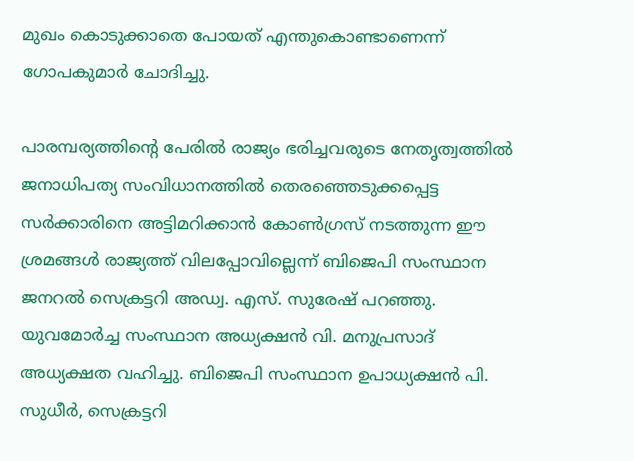മുഖം കൊടുക്കാതെ പോയത് എന്തുകൊണ്ടാണെന്ന് ഗോപകുമാര്‍ ചോദിച്ചു.

പാരമ്പര്യത്തിന്റെ പേരില്‍ രാജ്യം ഭരിച്ചവരുടെ നേതൃത്വത്തില്‍ ജനാധിപത്യ സംവിധാനത്തില്‍ തെരഞ്ഞെടുക്കപ്പെട്ട സര്‍ക്കാരിനെ അട്ടിമറിക്കാന്‍ കോണ്‍ഗ്രസ് നടത്തുന്ന ഈ ശ്രമങ്ങള്‍ രാജ്യത്ത് വിലപ്പോവില്ലെന്ന് ബിജെപി സംസ്ഥാന ജനറല്‍ സെക്രട്ടറി അഡ്വ. എസ്. സുരേഷ് പറഞ്ഞു. യുവമോര്‍ച്ച സംസ്ഥാന അധ്യക്ഷന്‍ വി. മനുപ്രസാദ് അധ്യക്ഷത വഹിച്ചു. ബിജെപി സംസ്ഥാന ഉപാധ്യക്ഷന്‍ പി. സുധീര്‍, സെക്രട്ടറി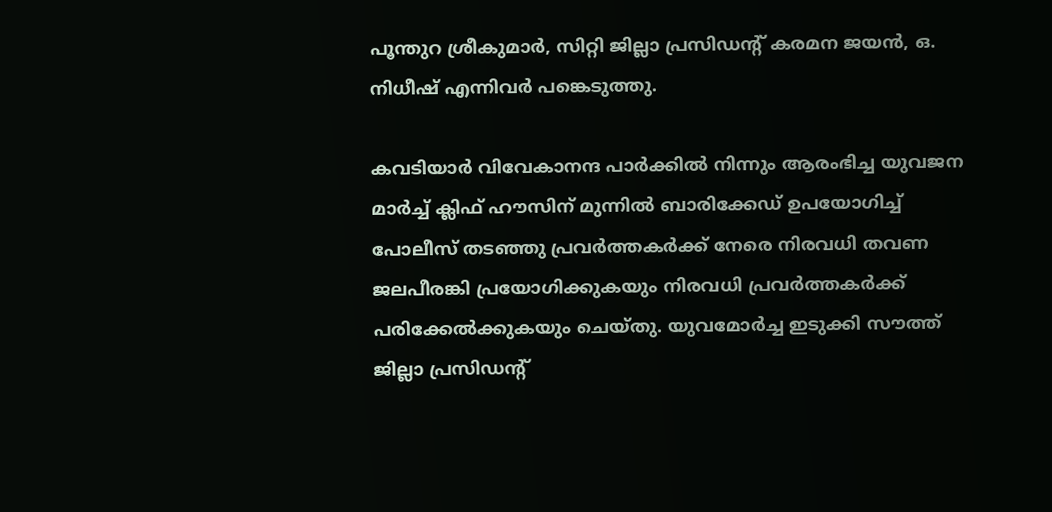പൂന്തുറ ശ്രീകുമാര്‍, സിറ്റി ജില്ലാ പ്രസിഡന്റ് കരമന ജയന്‍, ഒ. നിധീഷ് എന്നിവര്‍ പങ്കെടുത്തു.

കവടിയാര്‍ വിവേകാനന്ദ പാര്‍ക്കില്‍ നിന്നും ആരംഭിച്ച യുവജന മാര്‍ച്ച് ക്ലിഫ് ഹൗസിന് മുന്നില്‍ ബാരിക്കേഡ് ഉപയോഗിച്ച് പോലീസ് തടഞ്ഞു പ്രവര്‍ത്തകര്‍ക്ക് നേരെ നിരവധി തവണ ജലപീരങ്കി പ്രയോഗിക്കുകയും നിരവധി പ്രവര്‍ത്തകര്‍ക്ക് പരിക്കേല്‍ക്കുകയും ചെയ്തു. യുവമോര്‍ച്ച ഇടുക്കി സൗത്ത് ജില്ലാ പ്രസിഡന്റ്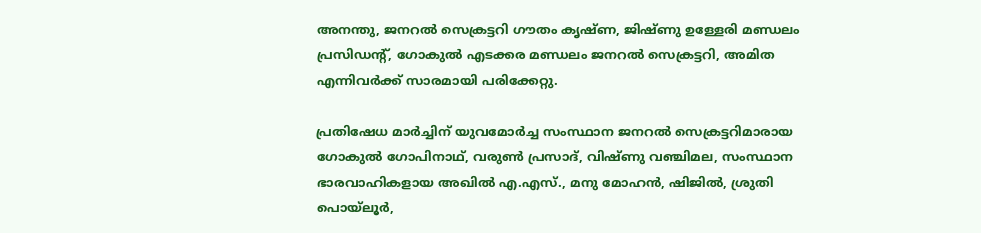അനന്തു, ജനറല്‍ സെക്രട്ടറി ഗൗതം കൃഷ്ണ, ജിഷ്ണു ഉള്ളേരി മണ്ഡലം പ്രസിഡന്റ്, ഗോകുല്‍ എടക്കര മണ്ഡലം ജനറല്‍ സെക്രട്ടറി, അമിത എന്നിവര്‍ക്ക് സാരമായി പരിക്കേറ്റു.

പ്രതിഷേധ മാര്‍ച്ചിന് യുവമോര്‍ച്ച സംസ്ഥാന ജനറല്‍ സെക്രട്ടറിമാരായ ഗോകുല്‍ ഗോപിനാഥ്, വരുണ്‍ പ്രസാദ്, വിഷ്ണു വഞ്ചിമല, സംസ്ഥാന ഭാരവാഹികളായ അഖില്‍ എ.എസ്., മനു മോഹന്‍, ഷിജില്‍, ശ്രുതി പൊയ്‌ലൂര്‍,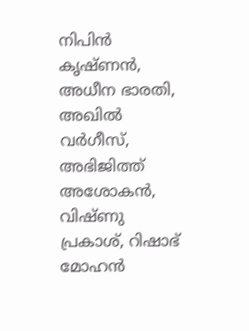നിപിന്‍ കൃഷ്ണന്‍, അധീന ഭാരതി, അഖില്‍ വര്‍ഗീസ്, അഭിജിത്ത് അശോകന്‍, വിഷ്ണു പ്രകാശ്, റിഷാഭ് മോഹന്‍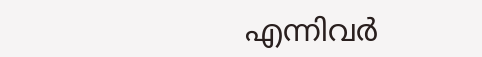എന്നിവര്‍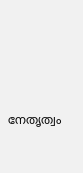നേതൃത്വം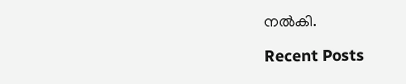നല്‍കി.

Recent Posts